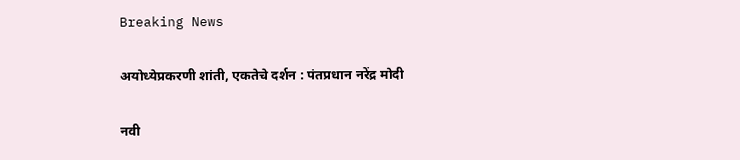Breaking News

अयोध्येप्रकरणी शांती, एकतेचे दर्शन : पंतप्रधान नरेंद्र मोदी

नवी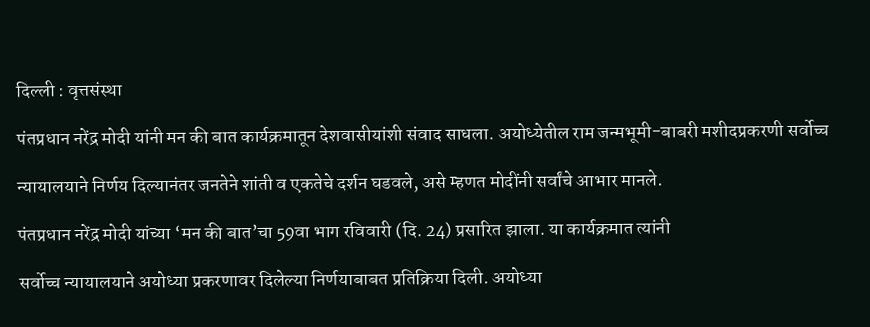दिल्ली : वृत्तसंस्था

पंतप्रधान नरेंद्र मोदी यांनी मन की बात कार्यक्रमातून देशवासीयांशी संवाद साधला. अयोध्येतील राम जन्मभूमी-बाबरी मशीदप्रकरणी सर्वोच्च

न्यायालयाने निर्णय दिल्यानंतर जनतेने शांती व एकतेचे दर्शन घडवले, असे म्हणत मोदींनी सर्वांचे आभार मानले.

पंतप्रधान नरेंद्र मोदी यांच्या ‘मन की बात’चा 59वा भाग रविवारी (दि. 24) प्रसारित झाला. या कार्यक्रमात त्यांनी

सर्वोच्च न्यायालयाने अयोध्या प्रकरणावर दिलेल्या निर्णयाबाबत प्रतिक्रिया दिली. अयोध्या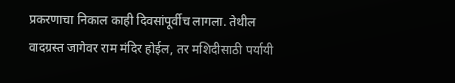प्रकरणाचा निकाल काही दिवसांपूर्वीच लागला. तेथील वादग्रस्त जागेवर राम मंदिर होईल, तर मशिदीसाठी पर्यायी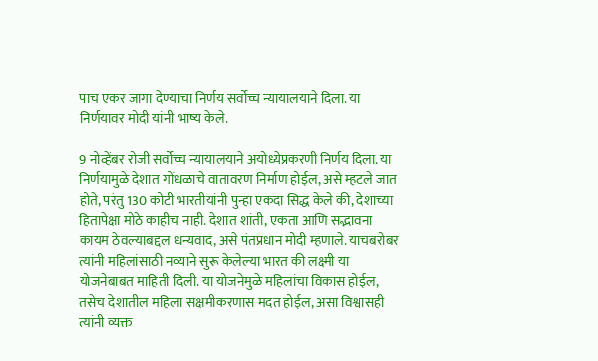पाच एकर जागा देण्याचा निर्णय सर्वोच्च न्यायालयाने दिला. या निर्णयावर मोदी यांनी भाष्य केले.

9 नोव्हेंबर रोजी सर्वोच्च न्यायालयाने अयोध्येप्रकरणी निर्णय दिला. या निर्णयामुळे देशात गोंधळाचे वातावरण निर्माण होईल, असे म्हटले जात होते, परंतु 130 कोटी भारतीयांनी पुन्हा एकदा सिद्ध केले की, देशाच्या हितापेक्षा मोठे काहीच नाही. देशात शांती, एकता आणि सद्भावना कायम ठेवल्याबद्दल धन्यवाद, असे पंतप्रधान मोदी म्हणाले. याचबरोबर त्यांनी महिलांसाठी नव्याने सुरू केलेल्या भारत की लक्ष्मी या योजनेबाबत माहिती दिली. या योजनेमुळे महिलांचा विकास होईल, तसेच देशातील महिला सक्षमीकरणास मदत होईल, असा विश्वासही त्यांनी व्यक्त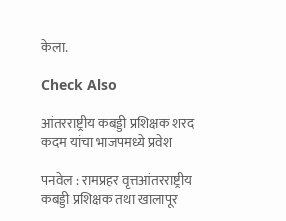केला.

Check Also

आंतरराष्ट्रीय कबड्डी प्रशिक्षक शरद कदम यांचा भाजपमध्ये प्रवेश

पनवेल : रामप्रहर वृत्तआंतरराष्ट्रीय कबड्डी प्रशिक्षक तथा खालापूर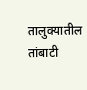तालुक्यातील तांबाटी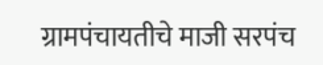ग्रामपंचायतीचे माजी सरपंच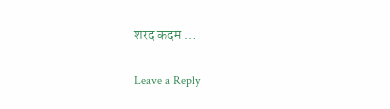शरद कदम …

Leave a Reply